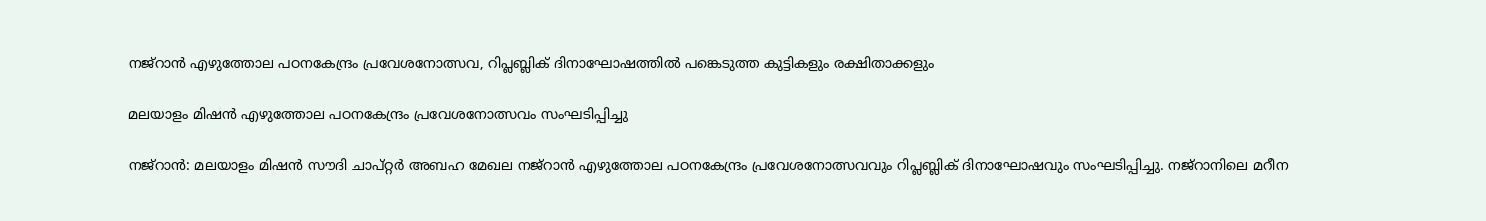നജ്റാൻ എഴുത്തോല പഠനകേന്ദ്രം പ്രവേശനോത്സവ, റിപ്ലബ്ലിക് ദിനാഘോഷത്തിൽ പങ്കെടുത്ത കുട്ടികളും രക്ഷിതാക്കളും

മലയാളം മിഷൻ എഴുത്തോല പഠനകേന്ദ്രം പ്രവേശനോത്സവം സംഘടിപ്പിച്ചു

നജ്റാൻ: മലയാളം മിഷൻ സൗദി ചാപ്റ്റർ അബഹ മേഖല നജ്റാൻ എഴുത്തോല പഠനകേന്ദ്രം പ്രവേശനോത്സവവും റിപ്ലബ്ലിക് ദിനാഘോഷവും സംഘടിപ്പിച്ചു. നജ്റാനിലെ മറീന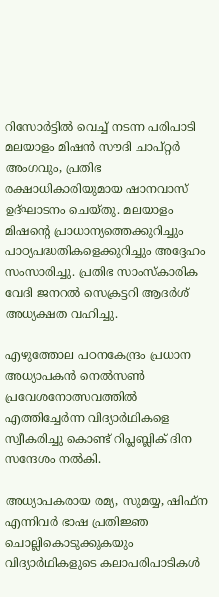റിസോർട്ടിൽ വെച്ച് നടന്ന പരിപാടി മലയാളം മിഷൻ സൗദി ചാപ്റ്റർ അംഗവും, പ്രതിഭ രക്ഷാധികാരിയുമായ ഷാനവാസ്‌ ഉദ്‌ഘാടനം ചെയ്തു. മലയാളം മിഷന്റെ പ്രാധാന്യത്തെക്കുറിച്ചും പാഠ്യപദ്ധതികളെക്കുറിച്ചും അദ്ദേഹം സംസാരിച്ചു. പ്രതിഭ സാംസ്‌കാരിക വേദി ജനറൽ സെക്രട്ടറി ആദർശ് അധ്യക്ഷത വഹിച്ചു.

എഴുത്തോല പഠനകേന്ദ്രം പ്രധാന അധ്യാപകൻ നെൽസൺ പ്രവേശനോത്സവത്തിൽ എത്തിച്ചേർന്ന വിദ്യാർഥികളെ സ്വീകരിച്ചു കൊണ്ട് റിപ്ലബ്ലിക് ദിന സന്ദേശം നൽകി.

അധ്യാപകരായ രമ്യ, സുമയ്യ, ഷിഫ്ന എന്നിവർ ഭാഷ പ്രതിജ്ഞ ചൊല്ലികൊടുക്കുകയും വിദ്യാർഥികളുടെ കലാപരിപാടികൾ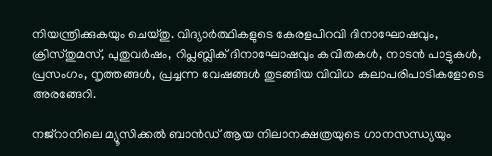നിയന്ത്രിക്കുകയും ചെയ്തു. വിദ്യാർത്ഥികളുടെ കേരളപിറവി ദിനാഘോഷവും, ക്രിസ്തുമസ്, പുതുവർഷം, റിപ്ലബ്ലിക് ദിനാഘോഷവും കവിതകൾ, നാടൻ പാട്ടുകൾ, പ്രസംഗം, നൃത്തങ്ങൾ, പ്രച്ചന്ന വേഷങ്ങൾ തുടങ്ങിയ വിവിധ കലാപരിപാടികളോടെ അരങ്ങേറി.

നജ്റാനിലെ മ്യൂസിക്കൽ ബാൻഡ് ആയ നിലാനക്ഷത്രയുടെ ഗാനസന്ധ്യയും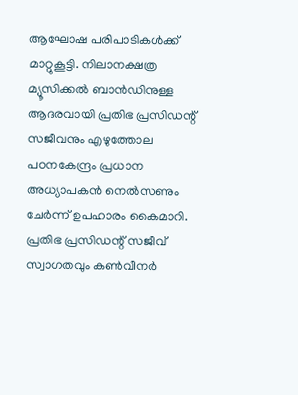ആഘോഷ പരിപാടികൾക്ക് മാറ്റുകൂട്ടി. നിലാനക്ഷത്ര മ്യൂസിക്കൽ ബാൻഡിനുള്ള ആദരവായി പ്രതിഭ പ്രസിഡന്റ് സജീവനും എഴുത്തോല പഠനകേന്ദ്രം പ്രധാന അധ്യാപകൻ നെൽസണും ചേർന്ന് ഉപഹാരം കൈമാറി. പ്രതിഭ പ്രസിഡന്റ് സജീവ് സ്വാഗതവും കൺവീനർ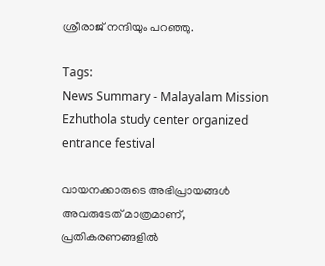ശ്രീരാജ് നന്ദിയും പറഞ്ഞു.

Tags:
News Summary - Malayalam Mission Ezhuthola study center organized entrance festival

വായനക്കാരുടെ അഭിപ്രായങ്ങള്‍ അവരുടേത് മാത്രമാണ്, പ്രതികരണങ്ങളിൽ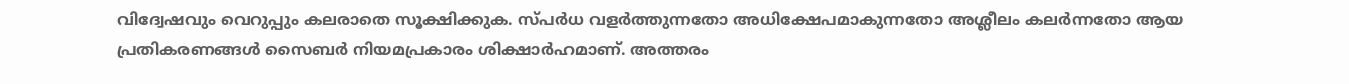വിദ്വേഷവും വെറുപ്പും കലരാതെ സൂക്ഷിക്കുക. സ്പർധ വളർത്തുന്നതോ അധിക്ഷേപമാകുന്നതോ അശ്ലീലം കലർന്നതോ ആയ പ്രതികരണങ്ങൾ സൈബർ നിയമപ്രകാരം ശിക്ഷാർഹമാണ്. അത്തരം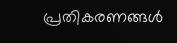പ്രതികരണങ്ങൾ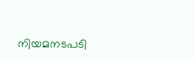നിയമനടപടി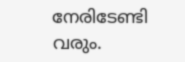നേരിടേണ്ടി വരും.